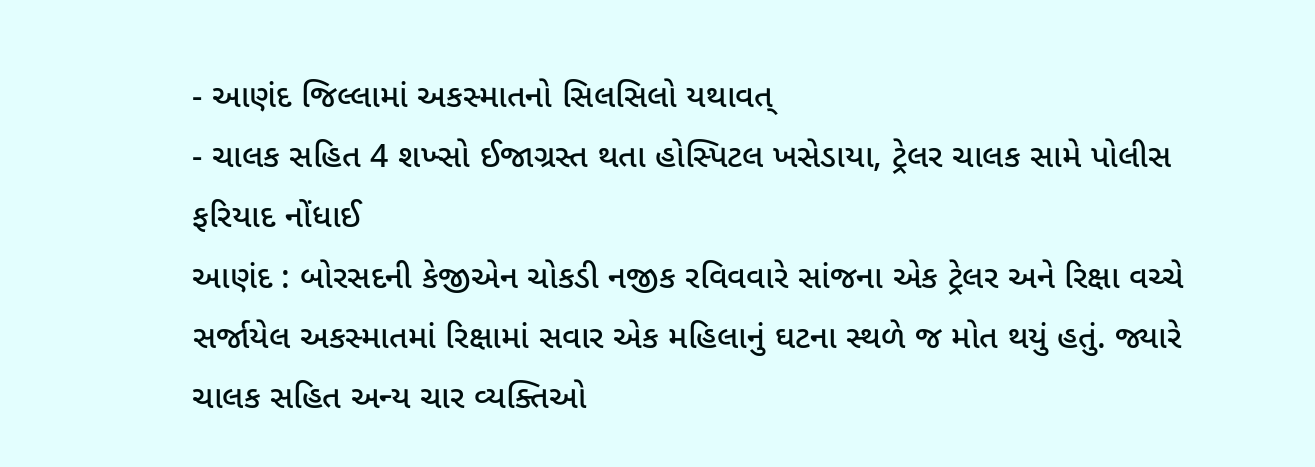- આણંદ જિલ્લામાં અકસ્માતનો સિલસિલો યથાવત્
- ચાલક સહિત 4 શખ્સો ઈજાગ્રસ્ત થતા હોસ્પિટલ ખસેડાયા, ટ્રેલર ચાલક સામે પોલીસ ફરિયાદ નોંધાઈ
આણંદ : બોરસદની કેજીએન ચોકડી નજીક રવિવવારે સાંજના એક ટ્રેલર અને રિક્ષા વચ્ચે સર્જાયેલ અકસ્માતમાં રિક્ષામાં સવાર એક મહિલાનું ઘટના સ્થળે જ મોત થયું હતું. જ્યારે ચાલક સહિત અન્ય ચાર વ્યક્તિઓ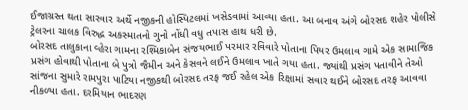ઈજાગ્રસ્ત થતા સારવાર અર્થે નજીકની હોસ્પિટલમાં ખસેડવામાં આવ્યા હતા. આ બનાવ અંગે બોરસદ શહેર પોલીસે ટ્રેલરના ચાલક વિરુદ્ધ અકસ્માતનો ગુનો નોંધી વધુ તપાસ હાથ ધરી છે.
બોરસદ તાલુકાના વ્હેરા ગામના રશ્મિકાબેન સંજયભાઈ પરમાર રવિવારે પોતાના પિયર ઉમલાવ ગામે એક સામાજિક પ્રસંગ હોવાથી પોતાના બે પુત્રો જૈમીન અને કેસવને લઈને ઉમલાવ ખાતે ગયા હતા. જ્યાંથી પ્રસંગ પતાવીને તેઓ સાંજના સુમારે રામપુરા પાટિયા નજીકથી બોરસદ તરફ જઈ રહેલ એક રિક્ષામાં સવાર થઈને બોરસદ તરફ આવવા નીકળ્યા હતા. દરમિયાન ભાદરણ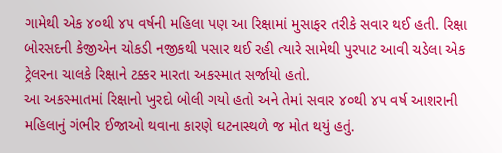ગામેથી એક ૪૦થી ૪૫ વર્ષની મહિલા પણ આ રિક્ષામાં મુસાફર તરીકે સવાર થઈ હતી. રિક્ષા બોરસદની કેજીએન ચોકડી નજીકથી પસાર થઈ રહી ત્યારે સામેથી પુરપાટ આવી ચડેલા એક ટ્રેલરના ચાલકે રિક્ષાને ટક્કર મારતા અકસ્માત સર્જાયો હતો.
આ અકસ્માતમાં રિક્ષાનો ખુરદો બોલી ગયો હતો અને તેમાં સવાર ૪૦થી ૪૫ વર્ષ આશરાની મહિલાનું ગંભીર ઈજાઓ થવાના કારણે ઘટનાસ્થળે જ મોત થયું હતું.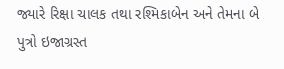જ્યારે રિક્ષા ચાલક તથા રશ્મિકાબેન અને તેમના બે પુત્રો ઇજાગ્રસ્ત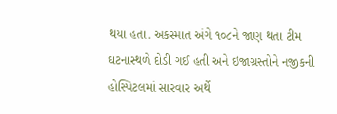થયા હતા. અકસ્માત અંગે ૧૦૮ને જાણ થતા ટીમ ઘટનાસ્થળે દોડી ગઈ હતી અને ઇજાગ્રસ્તોને નજીકની હોસ્પિટલમાં સારવાર અર્થે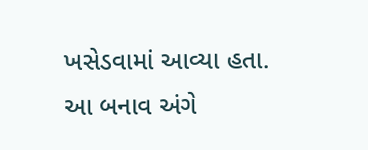ખસેડવામાં આવ્યા હતા. આ બનાવ અંગે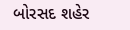બોરસદ શહેર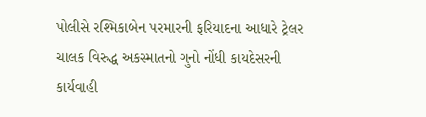પોલીસે રશ્મિકાબેન પરમારની ફરિયાદના આધારે ટ્રેલર ચાલક વિરુદ્ધ અકસ્માતનો ગુનો નોંધી કાયદેસરની કાર્યવાહી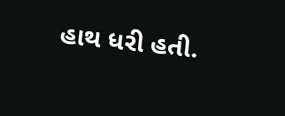હાથ ધરી હતી.